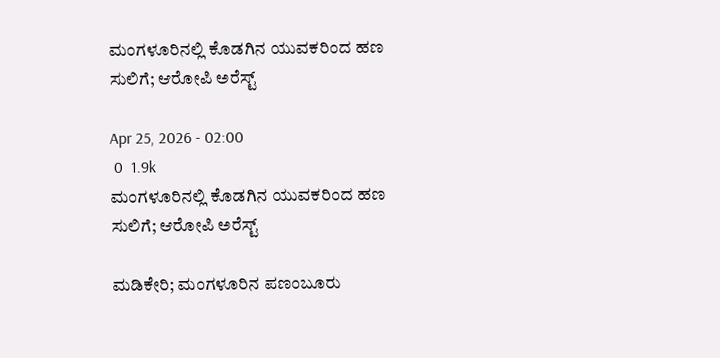ಮಂಗಳೂರಿನಲ್ಲಿ‌ ಕೊಡಗಿನ ಯುವಕರಿಂದ ಹಣ ಸುಲಿಗೆ; ಆರೋಪಿ ಅರೆಸ್ಟ್

Apr 25, 2026 - 02:00
 0  1.9k
ಮಂಗಳೂರಿನಲ್ಲಿ‌ ಕೊಡಗಿನ ಯುವಕರಿಂದ ಹಣ ಸುಲಿಗೆ; ಆರೋಪಿ ಅರೆಸ್ಟ್

ಮಡಿಕೇರಿ; ಮಂಗಳೂರಿನ ಪಣಂಬೂರು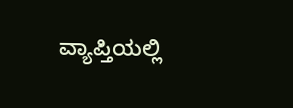ವ್ಯಾಪ್ತಿಯಲ್ಲಿ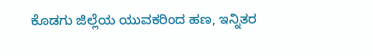ಕೊಡಗು ಜಿಲ್ಲೆಯ ಯುವಕರಿಂದ ಹಣ, ಇನ್ನಿತರ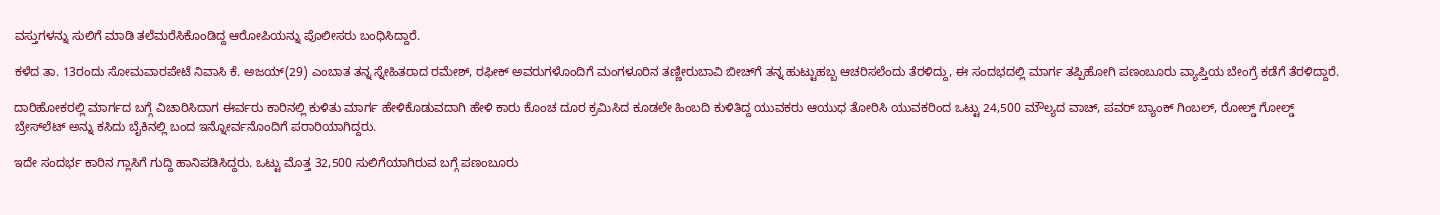ವಸ್ತುಗಳನ್ನು ಸುಲಿಗೆ ಮಾಡಿ ತಲೆಮರೆಸಿಕೊಂಡಿದ್ದ ಆರೋಪಿಯನ್ನು ಪೊಲೀಸರು ಬಂಧಿಸಿದ್ದಾರೆ.

ಕಳೆದ ತಾ. 13ರಂದು ಸೋಮವಾರಪೇಟೆ ನಿವಾಸಿ ಕೆ. ಅಜಯ್(29) ಎಂಬಾತ ತನ್ನ ಸ್ನೇಹಿತರಾದ ರಮೇಶ್, ರಫೀಕ್ ಅವರುಗಳೊಂದಿಗೆ ಮಂಗಳೂರಿನ ತಣ್ಣೀರುಬಾವಿ ಬೀಚ್‌ಗೆ ತನ್ನ ಹುಟ್ಟುಹಬ್ಬ ಆಚರಿಸಲೆಂದು ತೆರಳಿದ್ದು, ಈ ಸಂದಭದಲ್ಲಿ ಮಾರ್ಗ ತಪ್ಪಿಹೋಗಿ ಪಣಂಬೂರು ವ್ಯಾಪ್ತಿಯ ಬೇಂಗ್ರೆ ಕಡೆಗೆ ತೆರಳಿದ್ದಾರೆ.

ದಾರಿಹೋಕರಲ್ಲಿ ಮಾರ್ಗದ ಬಗ್ಗೆ ವಿಚಾರಿಸಿದಾಗ ಈರ್ವರು ಕಾರಿನಲ್ಲಿ ಕುಳಿತು ಮಾರ್ಗ ಹೇಳಿಕೊಡುವದಾಗಿ ಹೇಳಿ ಕಾರು ಕೊಂಚ ದೂರ ಕ್ರಮಿಸಿದ ಕೂಡಲೇ ಹಿಂಬದಿ ಕುಳಿತಿದ್ದ ಯುವಕರು ಆಯುಧ ತೋರಿಸಿ ಯುವಕರಿಂದ ಒಟ್ಟು 24,500 ಮೌಲ್ಯದ ವಾಚ್, ಪವ‌ರ್ ಬ್ಯಾಂಕ್ ಗಿಂಬಲ್, ರೋಲ್ಡ್ ಗೋಲ್ಡ್ ಬ್ರೇಸ್‌ಲೆಟ್ ಅನ್ನು ಕಸಿದು ಬೈಕಿನಲ್ಲಿ ಬಂದ ಇನ್ನೋರ್ವನೊಂದಿಗೆ ಪರಾರಿಯಾಗಿದ್ದರು.

ಇದೇ ಸಂದರ್ಭ ಕಾರಿನ ಗ್ಲಾಸಿಗೆ ಗುದ್ದಿ ಹಾನಿಪಡಿಸಿದ್ದರು. ಒಟ್ಟು ಮೊತ್ತ 32,500 ಸುಲಿಗೆಯಾಗಿರುವ ಬಗ್ಗೆ ಪಣಂಬೂರು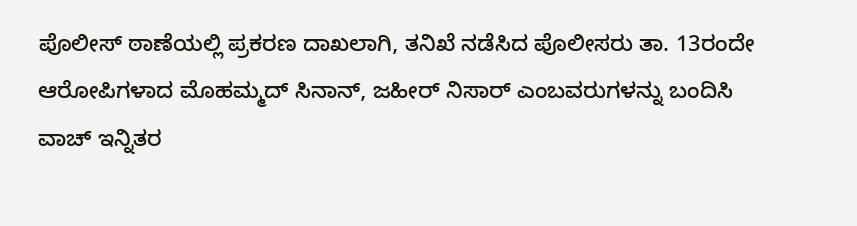ಪೊಲೀಸ್ ಠಾಣೆಯಲ್ಲಿ ಪ್ರಕರಣ ದಾಖಲಾಗಿ, ತನಿಖೆ ನಡೆಸಿದ ಪೊಲೀಸರು ತಾ. 13ರಂದೇ ಆರೋಪಿಗಳಾದ ಮೊಹಮ್ಮದ್ ಸಿನಾನ್, ಜಹೀರ್ ನಿಸಾರ್ ಎಂಬವರುಗಳನ್ನು ಬಂದಿಸಿ ವಾಚ್ ಇನ್ನಿತರ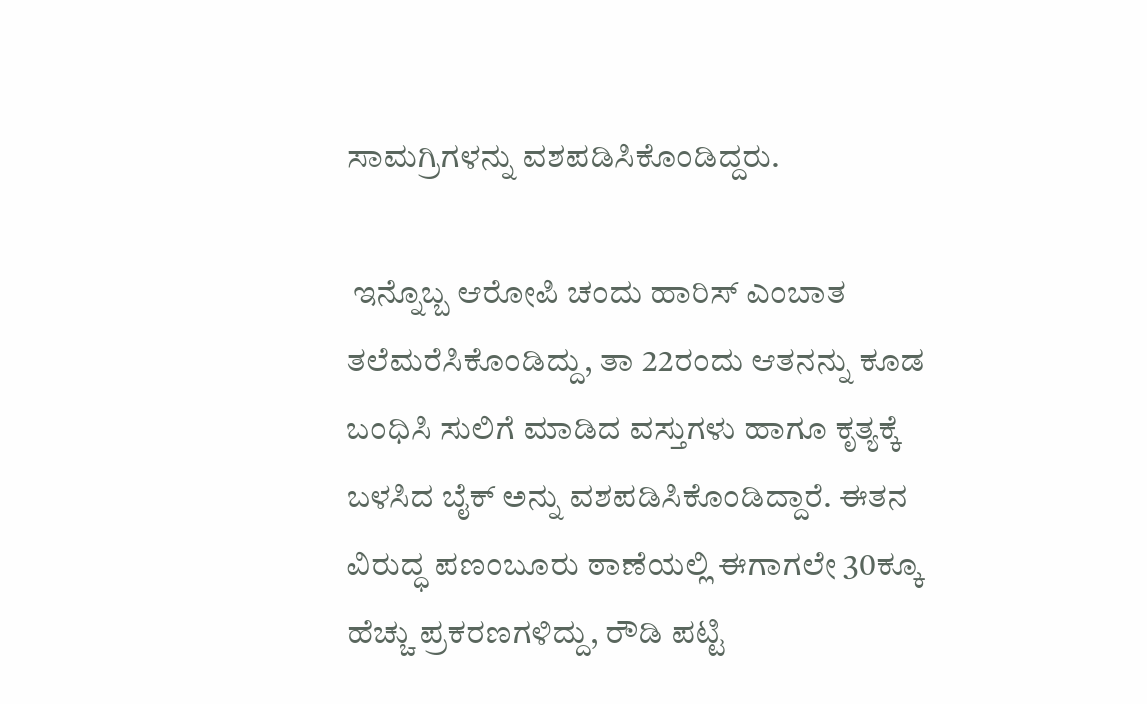ಸಾಮಗ್ರಿಗಳನ್ನು ವಶಪಡಿಸಿಕೊಂಡಿದ್ದರು.

 ಇನ್ನೊಬ್ಬ ಆರೋಪಿ ಚಂದು ಹಾರಿಸ್ ಎಂಬಾತ ತಲೆಮರೆಸಿಕೊಂಡಿದ್ದು, ತಾ 22ರಂದು ಆತನನ್ನು ಕೂಡ ಬಂಧಿಸಿ ಸುಲಿಗೆ ಮಾಡಿದ ವಸ್ತುಗಳು ಹಾಗೂ ಕೃತ್ಯಕ್ಕೆ ಬಳಸಿದ ಬೈಕ್ ಅನ್ನು ವಶಪಡಿಸಿಕೊಂಡಿದ್ದಾರೆ. ಈತನ ವಿರುದ್ಧ ಪಣಂಬೂರು ಠಾಣೆಯಲ್ಲಿ ಈಗಾಗಲೇ 30ಕ್ಕೂ ಹೆಚ್ಚು ಪ್ರಕರಣಗಳಿದ್ದು, ರೌಡಿ ಪಟ್ಟಿ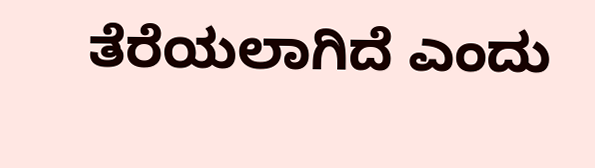ತೆರೆಯಲಾಗಿದೆ ಎಂದು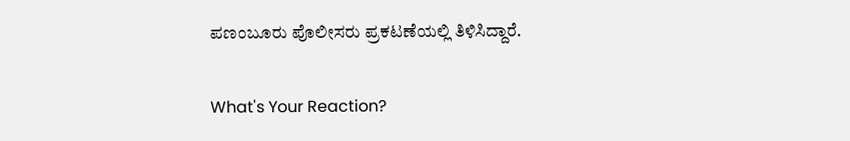ಪಣಂಬೂರು ಪೊಲೀಸರು ಪ್ರಕಟಣೆಯಲ್ಲಿ ತಿಳಿಸಿದ್ದಾರೆ.

What's Your Reaction?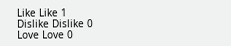Like Like 1
Dislike Dislike 0
Love Love 0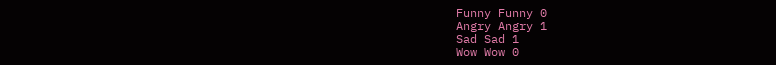Funny Funny 0
Angry Angry 1
Sad Sad 1
Wow Wow 0